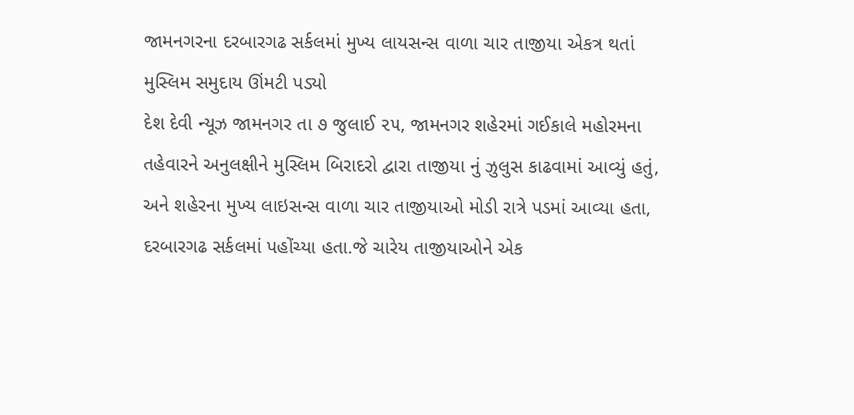જામનગરના દરબારગઢ સર્કલમાં મુખ્ય લાયસન્સ વાળા ચાર તાજીયા એકત્ર થતાં મુસ્લિમ સમુદાય ઊંમટી પડ્યો
દેશ દેવી ન્યૂઝ જામનગર તા ૭ જુલાઈ ૨૫, જામનગર શહેરમાં ગઈકાલે મહોરમના તહેવારને અનુલક્ષીને મુસ્લિમ બિરાદરો દ્વારા તાજીયા નું ઝુલુસ કાઢવામાં આવ્યું હતું, અને શહેરના મુખ્ય લાઇસન્સ વાળા ચાર તાજીયાઓ મોડી રાત્રે પડમાં આવ્યા હતા, દરબારગઢ સર્કલમાં પહોંચ્યા હતા.જે ચારેય તાજીયાઓને એક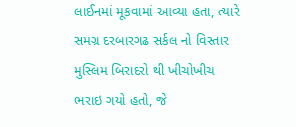લાઈનમાં મૂકવામાં આવ્યા હતા, ત્યારે સમગ્ર દરબારગઢ સર્કલ નો વિસ્તાર મુસ્લિમ બિરાદરો થી ખીચોખીચ ભરાઇ ગયો હતો, જે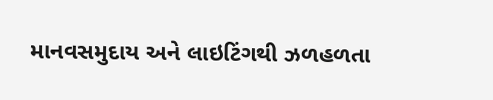માનવસમુદાય અને લાઇટિંગથી ઝળહળતા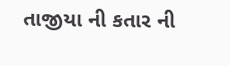તાજીયા ની કતાર ની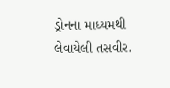ડ્રોનના માધ્યમથી લેવાયેલી તસવીર.